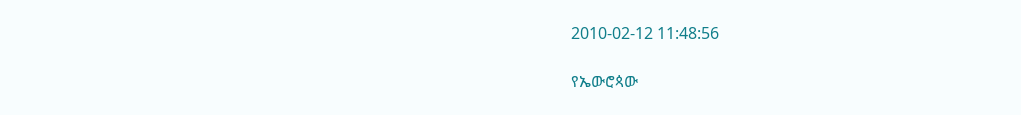2010-02-12 11:48:56

የኤውሮጳው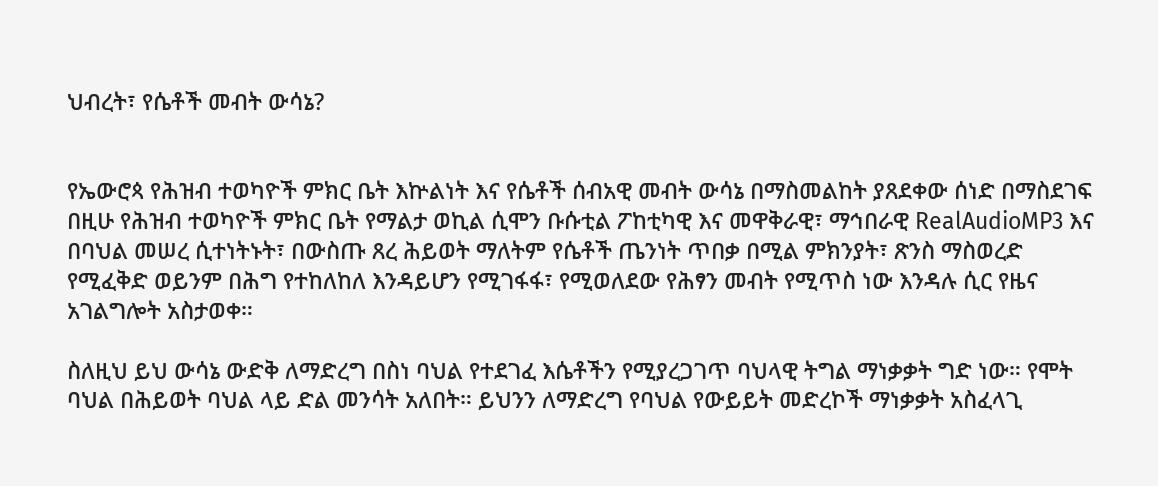ህብረት፣ የሴቶች መብት ውሳኔ?


የኤውሮጳ የሕዝብ ተወካዮች ምክር ቤት እኵልነት እና የሴቶች ሰብአዊ መብት ውሳኔ በማስመልከት ያጸደቀው ሰነድ በማስደገፍ በዚሁ የሕዝብ ተወካዮች ምክር ቤት የማልታ ወኪል ሲሞን ቡሱቲል ፖከቲካዊ እና መዋቅራዊ፣ ማኅበራዊ RealAudioMP3 እና በባህል መሠረ ሲተነትኑት፣ በውስጡ ጸረ ሕይወት ማለትም የሴቶች ጤንነት ጥበቃ በሚል ምክንያት፣ ጽንስ ማስወረድ የሚፈቅድ ወይንም በሕግ የተከለከለ እንዳይሆን የሚገፋፋ፣ የሚወለደው የሕፃን መብት የሚጥስ ነው እንዳሉ ሲር የዜና አገልግሎት አስታወቀ።

ስለዚህ ይህ ውሳኔ ውድቅ ለማድረግ በስነ ባህል የተደገፈ እሴቶችን የሚያረጋገጥ ባህላዊ ትግል ማነቃቃት ግድ ነው። የሞት ባህል በሕይወት ባህል ላይ ድል መንሳት አለበት። ይህንን ለማድረግ የባህል የውይይት መድረኮች ማነቃቃት አስፈላጊ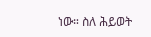ነው። ስለ ሕይወት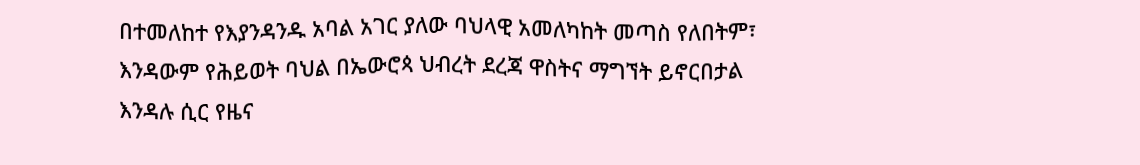በተመለከተ የእያንዳንዱ አባል አገር ያለው ባህላዊ አመለካከት መጣስ የለበትም፣ እንዳውም የሕይወት ባህል በኤውሮጳ ህብረት ደረጃ ዋስትና ማግኘት ይኖርበታል እንዳሉ ሲር የዜና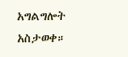አግልግሎት አስታወቀ።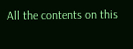All the contents on this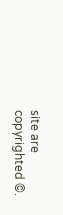site are copyrighted ©.